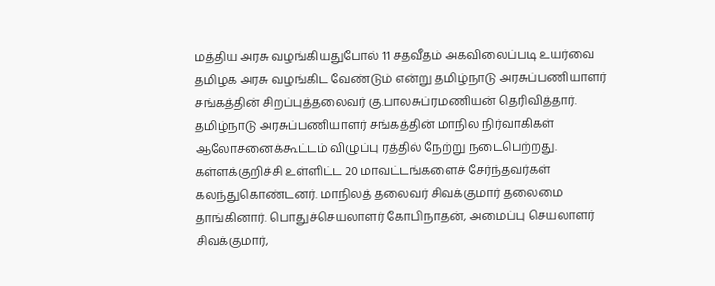மத்திய அரசு வழங்கியதுபோல் 11 சதவீதம் அகவிலைப்படி உயர்வை தமிழக அரசு வழங்கிட வேண்டும் என்று தமிழ்நாடு அரசுப்பணியாளர் சங்கத்தின் சிறப்புத்தலைவர் கு.பாலசுப்ரமணியன் தெரிவித்தார்.
தமிழ்நாடு அரசுப்பணியாளர் சங்கத்தின் மாநில நிர்வாகிகள் ஆலோசனைக்கூட்டம் விழுப்பு ரத்தில் நேற்று நடைபெற்றது. கள்ளக்குறிச்சி உள்ளிட்ட 20 மாவட்டங்களைச் சேர்ந்தவர்கள் கலந்துகொண்டனர். மாநிலத் தலைவர் சிவக்குமார் தலைமை தாங்கினார். பொதுச்செயலாளர் கோபிநாதன், அமைப்பு செயலாளர் சிவக்குமார்,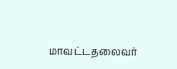மாவட்டதலைவர்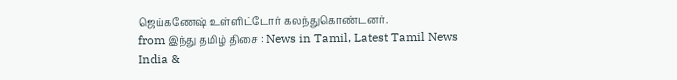ஜெய்கணேஷ் உள்ளிட்டோர் கலந்துகொண்டனர்.
from இந்து தமிழ் திசை : News in Tamil, Latest Tamil News India &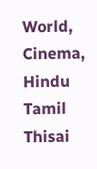World, Cinema, Hindu Tamil Thisai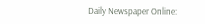Daily Newspaper Online: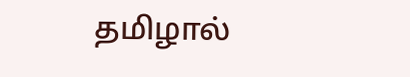தமிழால்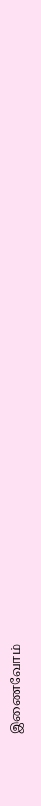இணைவோம்